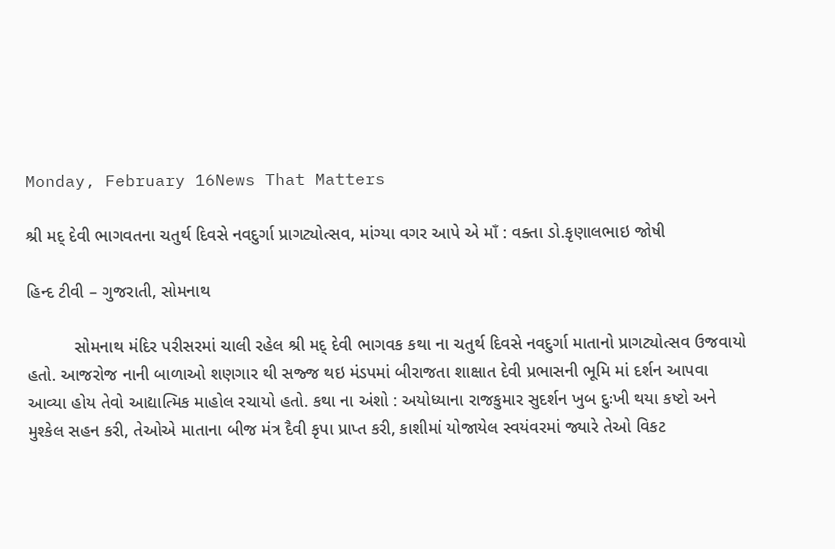Monday, February 16News That Matters

શ્રી મદ્ દેવી ભાગવતના ચતુર્થ દિવસે નવદુર્ગા પ્રાગટ્યોત્સવ, માંગ્યા વગર આપે એ માઁ : વક્તા ડો.કૃણાલભાઇ જોષી

હિન્દ ટીવી – ગુજરાતી, સોમનાથ

          સોમનાથ મંદિર પરીસરમાં ચાલી રહેલ શ્રી મદ્ દેવી ભાગવક કથા ના ચતુર્થ દિવસે નવદુર્ગા માતાનો પ્રાગટ્યોત્સવ ઉજવાયો હતો. આજરોજ નાની બાળાઓ શણગાર થી સજ્જ થઇ મંડપમાં બીરાજતા શાક્ષાત દેવી પ્રભાસની ભૂમિ માં દર્શન આપવા આવ્યા હોય તેવો આદ્યાત્મિક માહોલ રચાયો હતો. કથા ના અંશો : અયોધ્યાના રાજકુમાર સુદર્શન ખુબ દુઃખી થયા કષ્ટો અને મુશ્કેલ સહન કરી, તેઓએ માતાના બીજ મંત્ર દૈવી કૃપા પ્રાપ્ત કરી, કાશીમાં યોજાયેલ સ્વયંવરમાં જ્યારે તેઓ વિકટ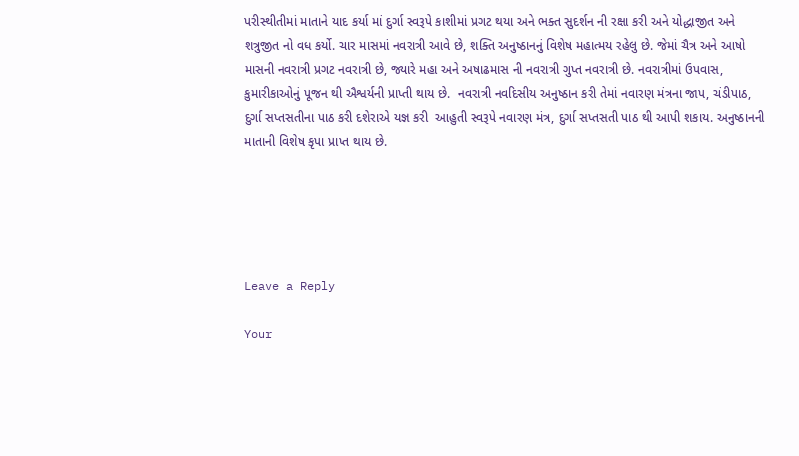પરીસ્થીતીમાં માતાને યાદ કર્યા માં દુર્ગા સ્વરૂપે કાશીમાં પ્રગટ થયા અને ભક્ત સુદર્શન ની રક્ષા કરી અને યોદ્ધાજીત અને શત્રુજીત નો વધ કર્યો. ચાર માસમાં નવરાત્રી આવે છે, શક્તિ અનુષ્ઠાનનું વિશેષ મહાત્મય રહેલુ છે. જેમાં ચૈત્ર અને આષો માસની નવરાત્રી પ્રગટ નવરાત્રી છે, જ્યારે મહા અને અષાઢમાસ ની નવરાત્રી ગુપ્ત નવરાત્રી છે. નવરાત્રીમાં ઉપવાસ, કુમારીકાઓનું પૂજન થી ઐશ્વર્યની પ્રાપ્તી થાય છે.  નવરાત્રી નવદિસીય અનુષ્ઠાન કરી તેમાં નવારણ મંત્રના જાપ, ચંડીપાઠ, દુર્ગા સપ્તસતીના પાઠ કરી દશેરાએ યજ્ઞ કરી  આહુતી સ્વરૂપે નવારણ મંત્ર, દુર્ગા સપ્તસતી પાઠ થી આપી શકાય. અનુષ્ઠાનની  માતાની વિશેષ કૃપા પ્રાપ્ત થાય છે.





Leave a Reply

Your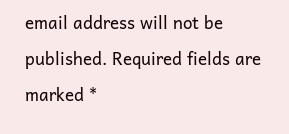email address will not be published. Required fields are marked *